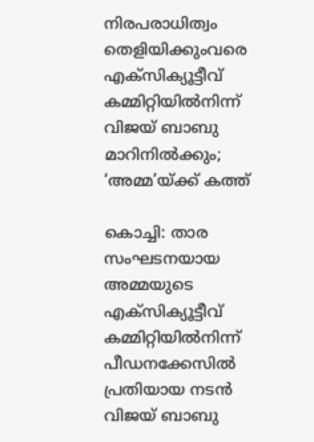നിരപരാധിത്വം തെളിയിക്കുംവരെ എക്സിക്യൂട്ടീവ് കമ്മിറ്റിയില്‍നിന്ന് വിജയ് ബാബു മാറിനില്‍ക്കും; ‘അമ്മ’യ്ക്ക് കത്ത്

കൊച്ചി: താര സംഘടനയായ അമ്മയുടെ എക്സിക്യൂട്ടീവ് കമ്മിറ്റിയില്‍നിന്ന് പീഡനക്കേസില്‍ പ്രതിയായ നടന്‍ വിജയ് ബാബു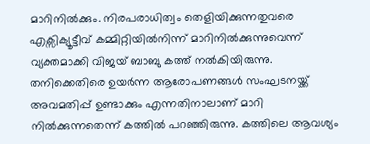മാറിനില്‍ക്കും. നിരപരാധിത്വം തെളിയിക്കുന്നതുവരെ എക്സിക്യൂട്ടീവ് കമ്മിറ്റിയില്‍നിന്ന് മാറിനില്‍ക്കുന്നുവെന്ന് വ്യക്തമാക്കി വിജയ് ബാബു കത്ത് നല്‍കിയിരുന്നു. തനിക്കെതിരെ ഉയര്‍ന്ന ആരോപണങ്ങള്‍ സംഘടനയ്ക്ക് അവമതിപ്പ് ഉണ്ടാക്കും എന്നതിനാലാണ് മാറി നില്‍ക്കുന്നതെന്ന് കത്തില്‍ പറഞ്ഞിരുന്നു. കത്തിലെ ആവശ്യം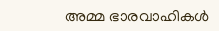അമ്മ ഭാരവാഹികള്‍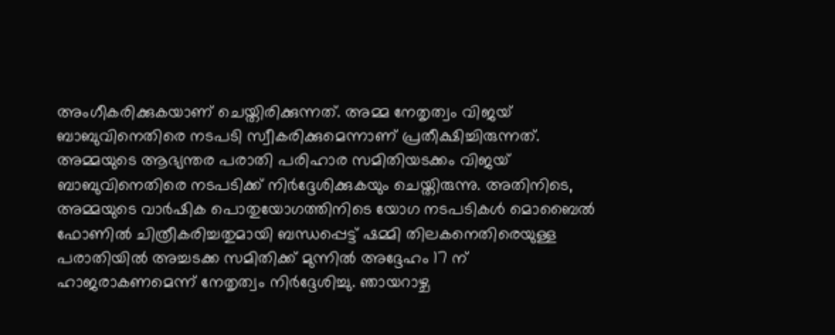അംഗീകരിക്കുകയാണ് ചെയ്തിരിക്കുന്നത്. അമ്മ നേതൃത്വം വിജയ് ബാബുവിനെതിരെ നടപടി സ്വീകരിക്കുമെന്നാണ് പ്രതീക്ഷിച്ചിരുന്നത്. അമ്മയുടെ ആഭ്യന്തര പരാതി പരിഹാര സമിതിയടക്കം വിജയ് ബാബുവിനെതിരെ നടപടിക്ക് നിര്‍ദ്ദേശിക്കുകയും ചെയ്തിരുന്നു. അതിനിടെ, അമ്മയുടെ വാര്‍ഷിക പൊതുയോഗത്തിനിടെ യോഗ നടപടികള്‍ മൊബൈല്‍ ഫോണില്‍ ചിത്രീകരിച്ചതുമായി ബന്ധപ്പെട്ട് ഷമ്മി തിലകനെതിരെയുള്ള പരാതിയില്‍ അച്ചടക്ക സമിതിക്ക് മുന്നില്‍ അദ്ദേഹം 17 ന് ഹാജരാകണമെന്ന് നേതൃത്വം നിര്‍ദ്ദേശിച്ചു. ഞായറാഴ്ച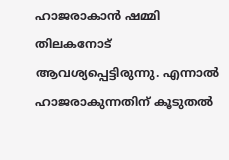ഹാജരാകാന്‍ ഷമ്മി തിലകനോട് ആവശ്യപ്പെട്ടിരുന്നു. എന്നാല്‍ ഹാജരാകുന്നതിന് കൂടുതല്‍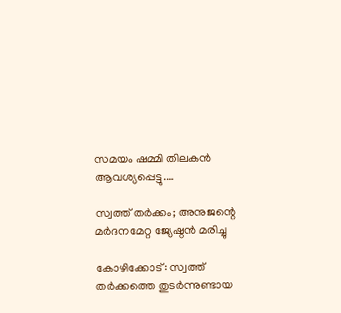സമയം ഷമ്മി തിലകന്‍ ആവശ്യപ്പെട്ടു.…

സ്വത്ത് തര്‍ക്കം; അനുജന്റെ മര്‍ദനമേറ്റ ജ്യേഷ്ഠന്‍ മരിച്ചു

കോഴിക്കോട്: സ്വത്ത് തര്‍ക്കത്തെ തുടര്‍ന്നുണ്ടായ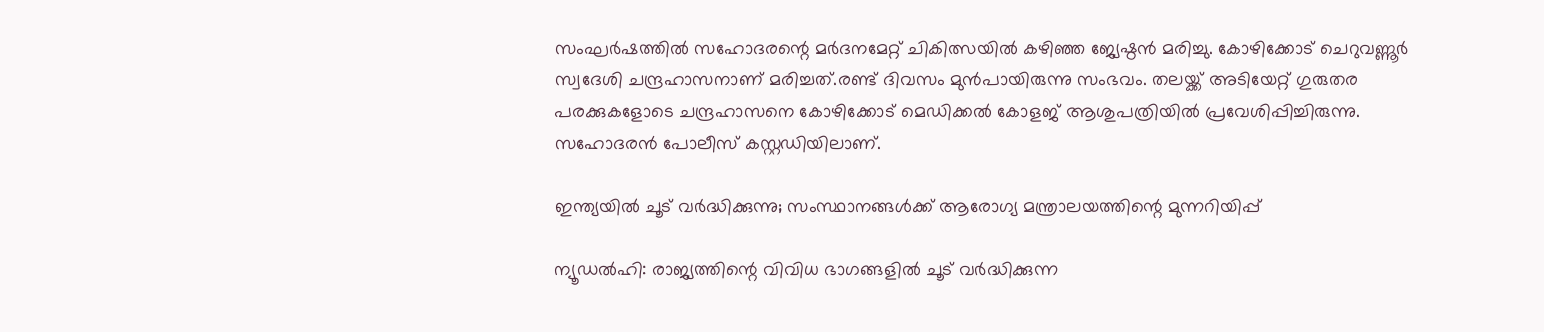സംഘര്‍ഷത്തില്‍ സഹോദരന്റെ മര്‍ദനമേറ്റ് ചികിത്സയില്‍ കഴിഞ്ഞ ജ്യേഷ്ഠന്‍ മരിച്ചു. കോഴിക്കോട് ചെറുവണ്ണൂര്‍ സ്വദേശി ചന്ദ്രഹാസനാണ് മരിച്ചത്.രണ്ട് ദിവസം മുന്‍പായിരുന്നു സംഭവം. തലയ്ക്ക് അടിയേറ്റ് ഗുരുതര പരക്കുകളോടെ ചന്ദ്രഹാസനെ കോഴിക്കോട് മെഡിക്കല്‍ കോളജ് ആശുപത്രിയില്‍ പ്രവേശിപ്പിച്ചിരുന്നു. സഹോദരന്‍ പോലീസ് കസ്റ്റഡിയിലാണ്.

ഇന്ത്യയില്‍ ചൂട് വര്‍ദ്ധിക്കുന്നു; സംസ്ഥാനങ്ങൾക്ക് ആരോഗ്യ മന്ത്രാലയത്തിന്റെ മുന്നറിയിപ്പ്

ന്യൂഡൽഹി: രാജ്യത്തിന്റെ വിവിധ ഭാഗങ്ങളിൽ ചൂട് വര്‍ദ്ധിക്കുന്ന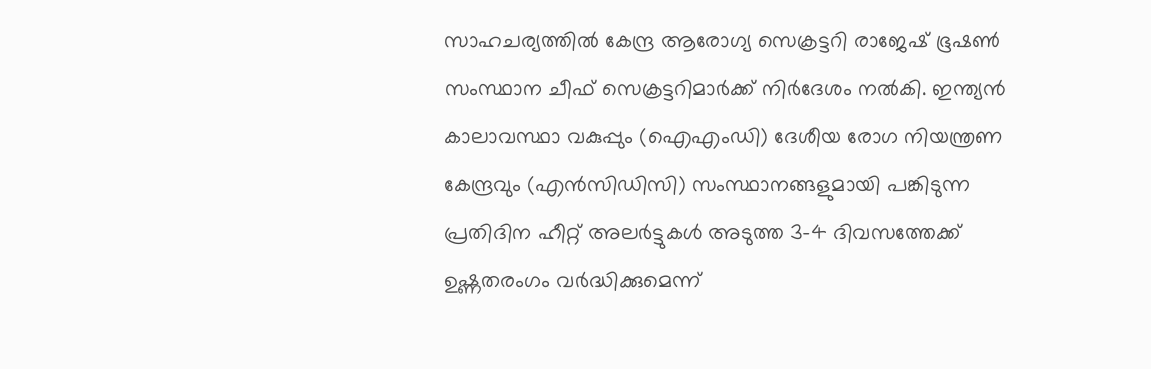സാഹചര്യത്തിൽ കേന്ദ്ര ആരോഗ്യ സെക്രട്ടറി രാജേഷ് ഭൂഷൺ സംസ്ഥാന ചീഫ് സെക്രട്ടറിമാര്‍ക്ക് നിർദേശം നൽകി. ഇന്ത്യൻ കാലാവസ്ഥാ വകുപ്പും (ഐഎംഡി) ദേശീയ രോഗ നിയന്ത്രണ കേന്ദ്രവും (എൻ‌സി‌ഡി‌സി) സംസ്ഥാനങ്ങളുമായി പങ്കിടുന്ന പ്രതിദിന ഹീറ്റ് അലർട്ടുകൾ അടുത്ത 3-4 ദിവസത്തേക്ക് ഉഷ്ണതരംഗം വര്‍ദ്ധിക്കുമെന്ന്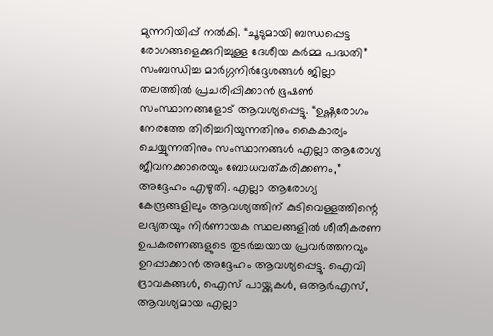മുന്നറിയിപ്പ് നല്‍കി. “ചൂടുമായി ബന്ധപ്പെട്ട രോഗങ്ങളെക്കുറിച്ചുള്ള ദേശീയ കർമ്മ പദ്ധതി” സംബന്ധിച്ച മാർഗ്ഗനിർദ്ദേശങ്ങൾ ജില്ലാ തലത്തിൽ പ്രചരിപ്പിക്കാൻ ഭൂഷൺ സംസ്ഥാനങ്ങളോട് ആവശ്യപ്പെട്ടു. “ഉഷ്ണരോഗം നേരത്തേ തിരിച്ചറിയുന്നതിനും കൈകാര്യം ചെയ്യുന്നതിനും സംസ്ഥാനങ്ങൾ എല്ലാ ആരോഗ്യ ജീവനക്കാരെയും ബോധവത്കരിക്കണം,” അദ്ദേഹം എഴുതി. എല്ലാ ആരോഗ്യ കേന്ദ്രങ്ങളിലും ആവശ്യത്തിന് കുടിവെള്ളത്തിന്റെ ലഭ്യതയും നിർണായക സ്ഥലങ്ങളിൽ ശീതീകരണ ഉപകരണങ്ങളുടെ തുടർച്ചയായ പ്രവർത്തനവും ഉറപ്പാക്കാൻ അദ്ദേഹം ആവശ്യപ്പെട്ടു. ഐവി ദ്രാവകങ്ങൾ, ഐസ് പായ്ക്കുകൾ, ഒആർഎസ്, ആവശ്യമായ എല്ലാ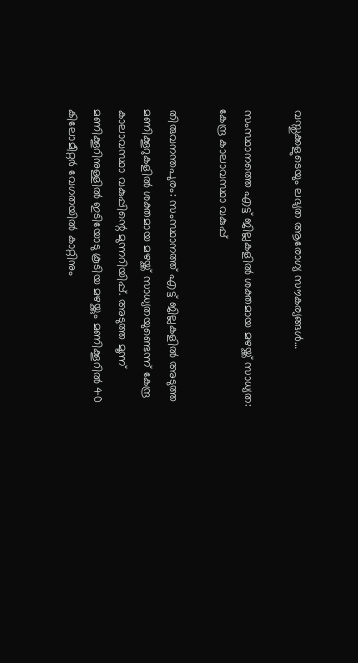വസ്തുക്കളുടെയും ലഭ്യത ആരോഗ്യ സൗകര്യങ്ങൾ…

സംസ്ഥാനത്തെ എട്ട് ജില്ലകളിൽ ശക്തമായ മഴയ്ക്ക് സാധ്യത: കേന്ദ്ര കാലാവസ്ഥാ വകുപ്പ്

തിരുവനന്തപുരം: സംസ്ഥാനത്ത് എട്ട് ജില്ലകളിൽ അടുത്ത മണിക്കൂറുകളിൽ ശക്തമായ മഴയ്ക്ക് സാധ്യതയുണ്ടെന്ന് കേന്ദ്ര കാലാവസ്ഥാ വകുപ്പിന്റെ മുന്നറിയിപ്പ്. അടുത്ത മൂന്ന് മണിക്കൂറിനുള്ളിൽ ഇടിയോടു കൂടിയ മഴയ്ക്കും മണിക്കൂറിൽ 40 കിലോമീറ്റർ വേഗതയിൽ കാറ്റിനും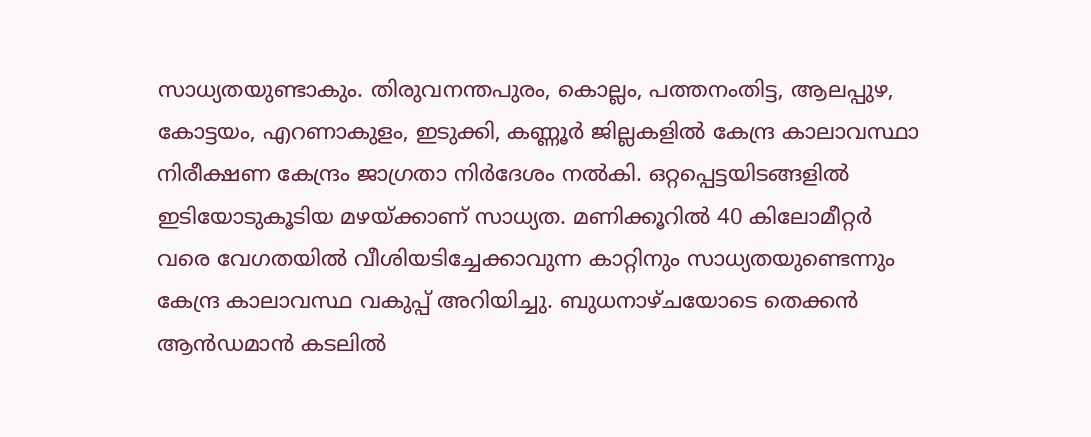സാധ്യതയുണ്ടാകും. തിരുവനന്തപുരം, കൊല്ലം, പത്തനംതിട്ട, ആലപ്പുഴ, കോട്ടയം, എറണാകുളം, ഇടുക്കി, കണ്ണൂർ ജില്ലകളിൽ കേന്ദ്ര കാലാവസ്ഥാ നിരീക്ഷണ കേന്ദ്രം ജാഗ്രതാ നിർദേശം നൽകി. ഒറ്റപ്പെട്ടയിടങ്ങളിൽ ഇടിയോടുകൂടിയ മഴയ്ക്കാണ് സാധ്യത. മണിക്കൂറിൽ 40 കിലോമീറ്റർ വരെ വേഗതയിൽ വീശിയടിച്ചേക്കാവുന്ന കാറ്റിനും സാധ്യതയുണ്ടെന്നും കേന്ദ്ര കാലാവസ്ഥ വകുപ്പ് അറിയിച്ചു. ബുധനാഴ്ചയോടെ തെക്കൻ ആൻഡമാൻ കടലിൽ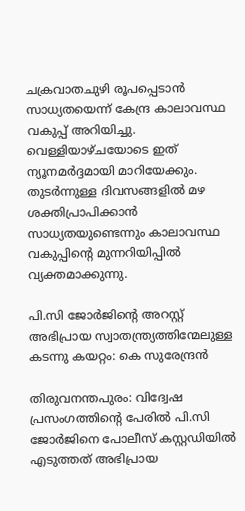ചക്രവാതചുഴി രൂപപ്പെടാൻ സാധ്യതയെന്ന് കേന്ദ്ര കാലാവസ്ഥ വകുപ്പ് അറിയിച്ചു. വെള്ളിയാഴ്ചയോടെ ഇത് ന്യൂനമർദ്ദമായി മാറിയേക്കും. തുടർന്നുള്ള ദിവസങ്ങളിൽ മഴ ശക്തിപ്രാപിക്കാൻ സാധ്യതയുണ്ടെന്നും കാലാവസ്ഥ വകുപ്പിന്റെ മുന്നറിയിപ്പിൽ വ്യക്തമാക്കുന്നു.

പി.സി ജോർജിന്റെ അറസ്റ്റ് അഭിപ്രായ സ്വാതന്ത്ര്യത്തിന്മേലുള്ള കടന്നു കയറ്റം: കെ സുരേന്ദ്രന്‍

തിരുവനന്തപുരം: വിദ്വേഷ പ്രസംഗത്തിന്റെ പേരിൽ പി.സി ജോർജിനെ പോലീസ് കസ്റ്റഡിയിൽ എടുത്തത് അഭിപ്രായ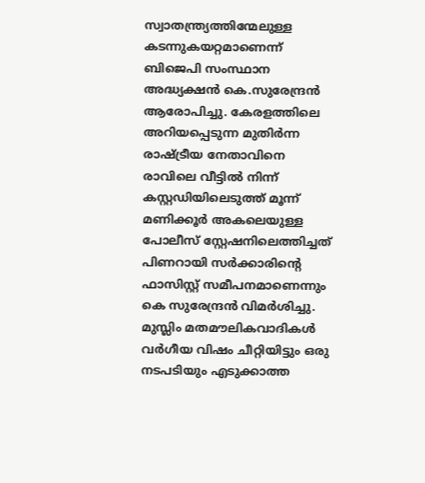സ്വാതന്ത്ര്യത്തിന്മേലുള്ള കടന്നുകയറ്റമാണെന്ന് ബിജെപി സംസ്ഥാന അദ്ധ്യക്ഷന്‍ കെ.സുരേന്ദ്രൻ ആരോപിച്ചു. കേരളത്തിലെ അറിയപ്പെടുന്ന മുതിർന്ന രാഷ്ട്രീയ നേതാവിനെ രാവിലെ വീട്ടില്‍ നിന്ന് കസ്റ്റഡിയിലെടുത്ത് മൂന്ന് മണിക്കൂർ അകലെയുള്ള പോലീസ് സ്റ്റേഷനിലെത്തിച്ചത് പിണറായി സർക്കാരിന്റെ ഫാസിസ്റ്റ് സമീപനമാണെന്നും കെ സുരേന്ദ്രൻ വിമർശിച്ചു. മുസ്ലിം മതമൗലികവാദികൾ വർഗീയ വിഷം ചീറ്റിയിട്ടും ഒരു നടപടിയും എടുക്കാത്ത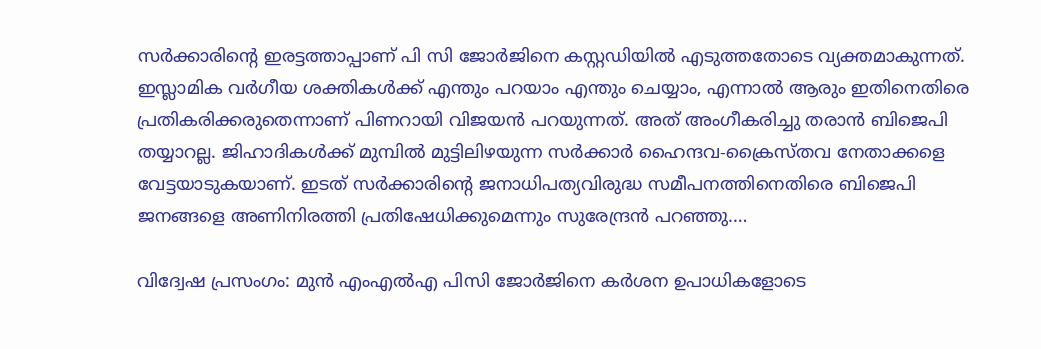സർക്കാരിൻ്റെ ഇരട്ടത്താപ്പാണ് പി സി ജോർജിനെ കസ്റ്റഡിയിൽ എടുത്തതോടെ വ്യക്തമാകുന്നത്. ഇസ്ലാമിക വർഗീയ ശക്തികൾക്ക് എന്തും പറയാം എന്തും ചെയ്യാം, എന്നാൽ ആരും ഇതിനെതിരെ പ്രതികരിക്കരുതെന്നാണ് പിണറായി വിജയൻ പറയുന്നത്. അത് അംഗീകരിച്ചു തരാൻ ബിജെപി തയ്യാറല്ല. ജിഹാദികൾക്ക് മുമ്പിൽ മുട്ടിലിഴയുന്ന സർക്കാർ ഹൈന്ദവ-ക്രൈസ്തവ നേതാക്കളെ വേട്ടയാടുകയാണ്. ഇടത് സർക്കാരിൻ്റെ ജനാധിപത്യവിരുദ്ധ സമീപനത്തിനെതിരെ ബിജെപി ജനങ്ങളെ അണിനിരത്തി പ്രതിഷേധിക്കുമെന്നും സുരേന്ദ്രൻ പറഞ്ഞു.…

വിദ്വേഷ പ്രസംഗം: മുൻ എംഎൽഎ പിസി ജോർജിനെ കര്‍ശന ഉപാധികളോടെ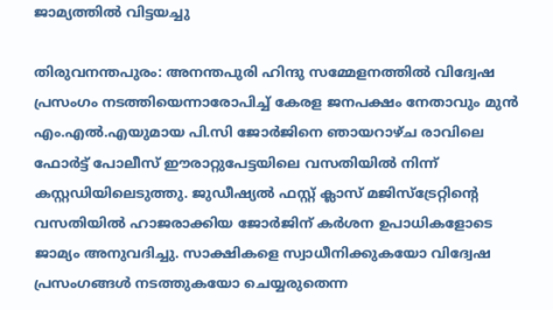ജാമ്യത്തിൽ വിട്ടയച്ചു

തിരുവനന്തപുരം: അനന്തപുരി ഹിന്ദു സമ്മേളനത്തിൽ വിദ്വേഷ പ്രസംഗം നടത്തിയെന്നാരോപിച്ച് കേരള ജനപക്ഷം നേതാവും മുൻ എം.എൽ.എയുമായ പി.സി ജോർജിനെ ഞായറാഴ്ച രാവിലെ ഫോർട്ട് പോലീസ് ഈരാറ്റുപേട്ടയിലെ വസതിയിൽ നിന്ന് കസ്റ്റഡിയിലെടുത്തു. ജുഡീഷ്യൽ ഫസ്റ്റ് ക്ലാസ് മജിസ്‌ട്രേറ്റിന്റെ വസതിയിൽ ഹാജരാക്കിയ ജോര്‍ജിന് കർശന ഉപാധികളോടെ ജാമ്യം അനുവദിച്ചു. സാക്ഷികളെ സ്വാധീനിക്കുകയോ വിദ്വേഷ പ്രസംഗങ്ങൾ നടത്തുകയോ ചെയ്യരുതെന്ന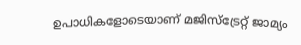ഉപാധികളോടെയാണ് മജിസ്‌ട്രേറ്റ് ജാമ്യം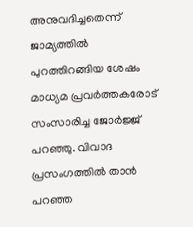അനുവദിച്ചതെന്ന് ജാമ്യത്തിൽ പുറത്തിറങ്ങിയ ശേഷം മാധ്യമ പ്രവർത്തകരോട് സംസാരിച്ച ജോർജ്ജ് പറഞ്ഞു. വിവാദ പ്രസംഗത്തിൽ താൻ പറഞ്ഞ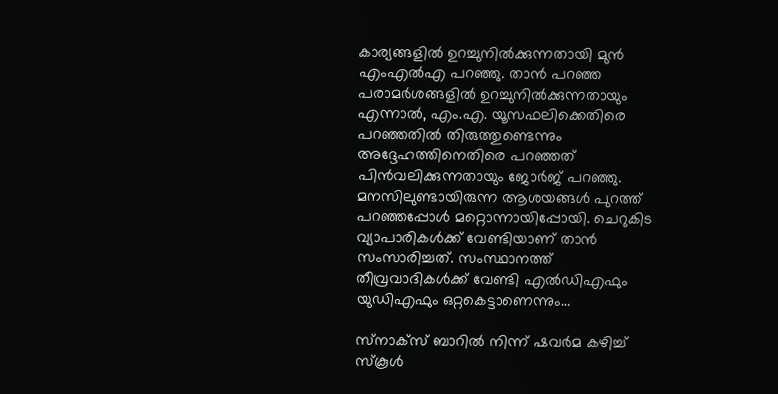കാര്യങ്ങളിൽ ഉറച്ചുനിൽക്കുന്നതായി മുൻ എംഎൽഎ പറഞ്ഞു. താന്‍ പറഞ്ഞ പരാമര്‍ശങ്ങളില്‍ ഉറച്ചുനില്‍ക്കുന്നതായും എന്നാല്‍, എം.എ. യൂസഫലിക്കെതിരെ പറഞ്ഞതില്‍ തിരുത്തുണ്ടെന്നും അദ്ദേഹത്തിനെതിരെ പറഞ്ഞത് പിന്‍വലിക്കുന്നതായും ജോര്‍ജ് പറഞ്ഞു. മനസിലുണ്ടായിരുന്ന ആശയങ്ങള്‍ പുറത്ത് പറഞ്ഞപ്പോള്‍ മറ്റൊന്നായിപ്പോയി. ചെറുകിട വ്യാപാരികള്‍ക്ക് വേണ്ടിയാണ് താന്‍ സംസാരിച്ചത്. സംസ്ഥാനത്ത് തീവ്രവാദികള്‍ക്ക് വേണ്ടി എല്‍ഡിഎഫും യുഡിഎഫും ഒറ്റകെട്ടാണെന്നും…

സ്‌നാക്‌സ് ബാറിൽ നിന്ന് ഷവർമ കഴിച്ച് സ്‌കൂൾ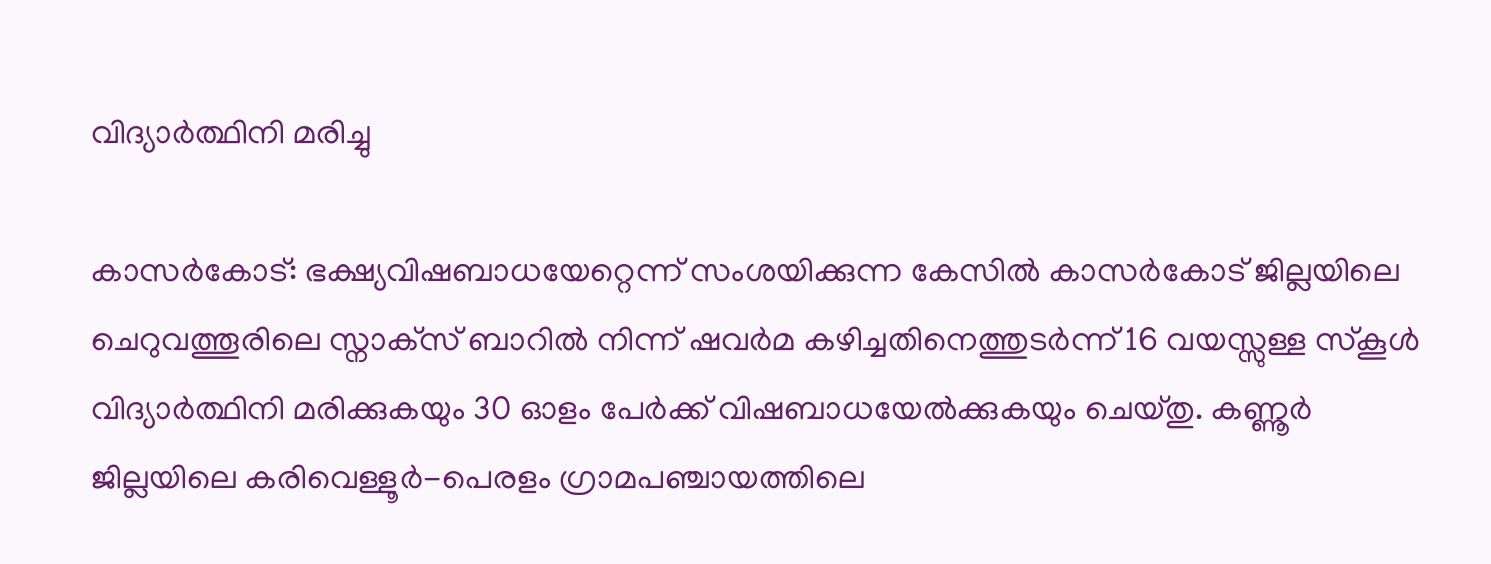വിദ്യാർത്ഥിനി മരിച്ചു

കാസർകോട്: ഭക്ഷ്യവിഷബാധയേറ്റെന്ന് സംശയിക്കുന്ന കേസിൽ കാസർകോട് ജില്ലയിലെ ചെറുവത്തൂരിലെ സ്നാക്‌സ് ബാറിൽ നിന്ന് ഷവർമ കഴിച്ചതിനെത്തുടര്‍ന്ന് 16 വയസ്സുള്ള സ്‌കൂൾ വിദ്യാർത്ഥിനി മരിക്കുകയും 30 ഓളം പേർക്ക് വിഷബാധയേല്‍ക്കുകയും ചെയ്തു. കണ്ണൂർ ജില്ലയിലെ കരിവെള്ളൂർ-പെരളം ഗ്രാമപഞ്ചായത്തിലെ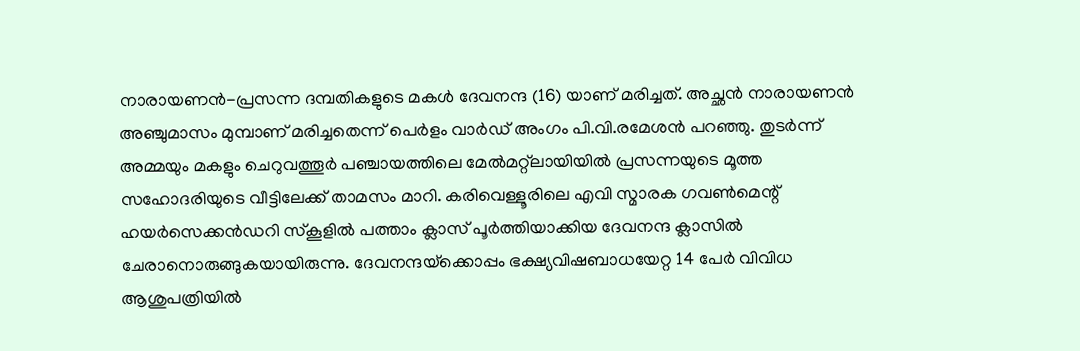നാരായണന്‍-പ്രസന്ന ദമ്പതികളുടെ മകള്‍ ദേവനന്ദ (16) യാണ് മരിച്ചത്. അച്ഛൻ നാരായണൻ അഞ്ചുമാസം മുമ്പാണ് മരിച്ചതെന്ന് പെർളം വാർഡ് അംഗം പി.വി.രമേശൻ പറഞ്ഞു. തുടർന്ന് അമ്മയും മകളും ചെറുവത്തൂർ പഞ്ചായത്തിലെ മേൽമറ്റ്ലായിയിൽ പ്രസന്നയുടെ മൂത്ത സഹോദരിയുടെ വീട്ടിലേക്ക് താമസം മാറി. കരിവെള്ളൂരിലെ എവി സ്മാരക ഗവൺമെന്റ് ഹയർസെക്കൻഡറി സ്‌കൂളിൽ പത്താം ക്ലാസ് പൂർത്തിയാക്കിയ ദേവനന്ദ ക്ലാസിൽ ചേരാനൊരുങ്ങുകയായിരുന്നു. ദേവനന്ദയ്‌ക്കൊപ്പം ഭക്ഷ്യവിഷബാധയേറ്റ 14 പേര്‍ വിവിധ ആശുപത്രിയില്‍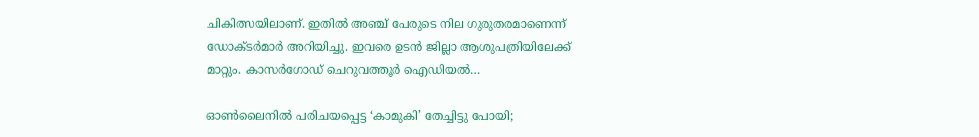ചികിത്സയിലാണ്. ഇതില്‍ അഞ്ച് പേരുടെ നില ഗുരുതരമാണെന്ന് ഡോക്ടര്‍മാര്‍ അറിയിച്ചു. ഇവരെ ഉടന്‍ ജില്ലാ ആശുപത്രിയിലേക്ക് മാറ്റും. കാസര്‍ഗോഡ് ചെറുവത്തൂര്‍ ഐഡിയല്‍…

ഓണ്‍ലൈനില്‍ പരിചയപ്പെട്ട ‘കാമുകി’ തേച്ചിട്ടു പോയി;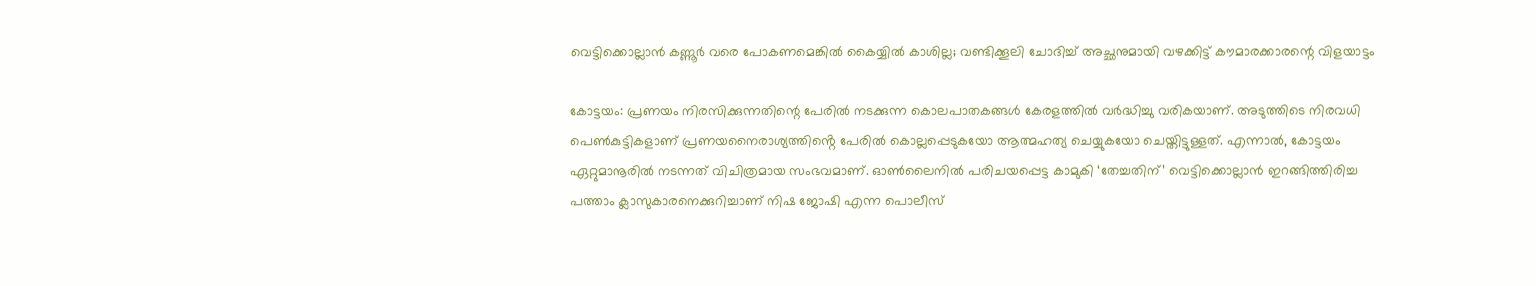വെട്ടിക്കൊല്ലാന്‍ കണ്ണൂര്‍ വരെ പോകണമെങ്കില്‍ കൈയ്യില്‍ കാശില്ല; വണ്ടിക്കൂലി ചോദിച്ച് അച്ഛനുമായി വഴക്കിട്ട് കൗമാരക്കാരന്റെ വിളയാട്ടം

കോട്ടയം: പ്രണയം നിരസിക്കുന്നതിന്റെ പേരിൽ നടക്കുന്ന കൊലപാതകങ്ങൾ കേരളത്തിൽ വർദ്ധിച്ചു വരികയാണ്. അടുത്തിടെ നിരവധി പെൺകുട്ടികളാണ് പ്രണയനൈരാശ്യത്തിൻ്റെ പേരിൽ കൊല്ലപ്പെടുകയോ ആത്മഹത്യ ചെയ്യുകയോ ചെയ്തിട്ടുള്ളത്. എന്നാല്‍, കോട്ടയം ഏറ്റുമാനൂരിൽ നടന്നത് വിചിത്രമായ സംഭവമാണ്. ഓണ്‍ലൈനില്‍ പരിചയപ്പെട്ട കാമുകി ‘തേച്ചതിന്’ വെട്ടിക്കൊല്ലാന്‍ ഇറങ്ങിത്തിരിച്ച പത്താം ക്ലാസുകാരനെക്കുറിച്ചാണ് നിഷ ജോഷി എന്ന പൊലീസ്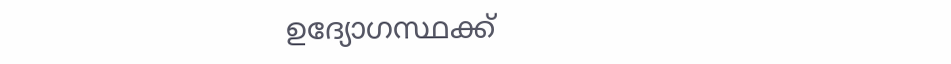ഉദ്യോഗസ്ഥക്ക്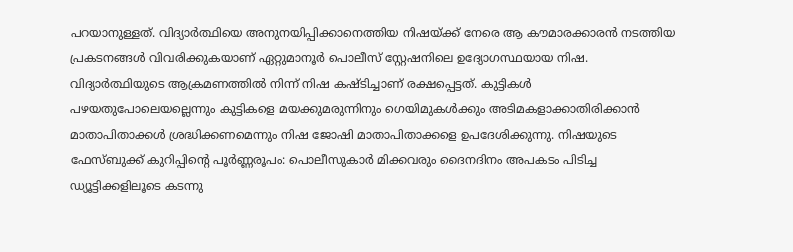പറയാനുള്ളത്. വിദ്യാർത്ഥിയെ അനുനയിപ്പിക്കാനെത്തിയ നിഷയ്ക്ക് നേരെ ആ കൗമാരക്കാരന്‍ നടത്തിയ പ്രകടനങ്ങള്‍ വിവരിക്കുകയാണ് ഏറ്റുമാനൂർ പൊലീസ് സ്റ്റേഷനിലെ ഉദ്യോഗസ്ഥയായ നിഷ. വിദ്യാർത്ഥിയുടെ ആക്രമണത്തില്‍ നിന്ന് നിഷ കഷ്ടിച്ചാണ് രക്ഷപ്പെട്ടത്. കുട്ടികൾ പഴയതുപോലെയല്ലെന്നും കുട്ടികളെ മയക്കുമരുന്നിനും ഗെയിമുകൾക്കും അടിമകളാക്കാതിരിക്കാൻ മാതാപിതാക്കൾ ശ്രദ്ധിക്കണമെന്നും നിഷ ജോഷി മാതാപിതാക്കളെ ഉപദേശിക്കുന്നു. നിഷയുടെ ഫേസ്ബുക്ക് കുറിപ്പിന്റെ പൂര്‍ണ്ണരൂപം: പൊലീസുകാര്‍ മിക്കവരും ദൈനദിനം അപകടം പിടിച്ച ഡ്യൂട്ടിക്കളിലൂടെ കടന്നു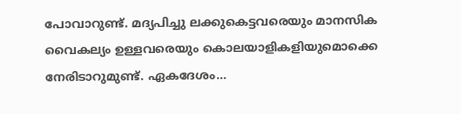പോവാറുണ്ട്. മദ്യപിച്ചു ലക്കുകെട്ടവരെയും മാനസിക വൈകല്യം ഉള്ളവരെയും കൊലയാളികളിയുമൊക്കെ നേരിടാറുമുണ്ട്. ഏകദേശം…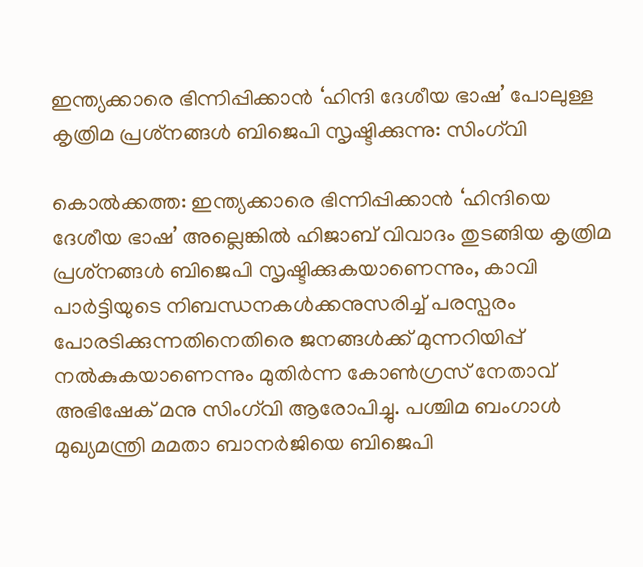ഇന്ത്യക്കാരെ ഭിന്നിപ്പിക്കാൻ ‘ഹിന്ദി ദേശീയ ഭാഷ’ പോലുള്ള കൃത്രിമ പ്രശ്‌നങ്ങൾ ബിജെപി സൃഷ്ടിക്കുന്നു: സിംഗ്‌വി

കൊൽക്കത്ത: ഇന്ത്യക്കാരെ ഭിന്നിപ്പിക്കാൻ ‘ഹിന്ദിയെ ദേശീയ ഭാഷ’ അല്ലെങ്കിൽ ഹിജാബ് വിവാദം തുടങ്ങിയ കൃത്രിമ പ്രശ്‌നങ്ങൾ ബിജെപി സൃഷ്ടിക്കുകയാണെന്നും, കാവി പാർട്ടിയുടെ നിബന്ധനകൾക്കനുസരിച്ച് പരസ്പരം പോരടിക്കുന്നതിനെതിരെ ജനങ്ങൾക്ക് മുന്നറിയിപ്പ് നൽകുകയാണെന്നും മുതിർന്ന കോൺഗ്രസ് നേതാവ് അഭിഷേക് മനു സിംഗ്‌വി ആരോപിച്ചു. പശ്ചിമ ബംഗാൾ മുഖ്യമന്ത്രി മമതാ ബാനർജിയെ ബിജെപി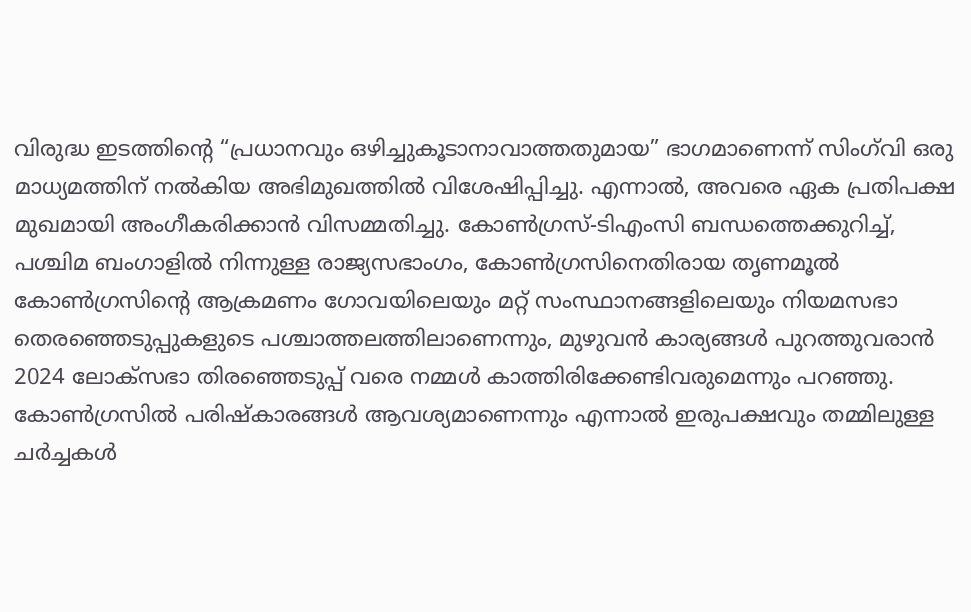വിരുദ്ധ ഇടത്തിന്റെ “പ്രധാനവും ഒഴിച്ചുകൂടാനാവാത്തതുമായ” ഭാഗമാണെന്ന് സിംഗ്‌വി ഒരു മാധ്യമത്തിന് നൽകിയ അഭിമുഖത്തിൽ വിശേഷിപ്പിച്ചു. എന്നാൽ, അവരെ ഏക പ്രതിപക്ഷ മുഖമായി അംഗീകരിക്കാൻ വിസമ്മതിച്ചു. കോൺഗ്രസ്-ടിഎംസി ബന്ധത്തെക്കുറിച്ച്, പശ്ചിമ ബംഗാളിൽ നിന്നുള്ള രാജ്യസഭാംഗം, കോൺഗ്രസിനെതിരായ തൃണമൂൽ കോൺഗ്രസിന്റെ ആക്രമണം ഗോവയിലെയും മറ്റ് സംസ്ഥാനങ്ങളിലെയും നിയമസഭാ തെരഞ്ഞെടുപ്പുകളുടെ പശ്ചാത്തലത്തിലാണെന്നും, മുഴുവൻ കാര്യങ്ങൾ പുറത്തുവരാൻ 2024 ലോക്‌സഭാ തിരഞ്ഞെടുപ്പ് വരെ നമ്മള്‍ കാത്തിരിക്കേണ്ടിവരുമെന്നും പറഞ്ഞു. കോൺഗ്രസിൽ പരിഷ്കാരങ്ങൾ ആവശ്യമാണെന്നും എന്നാൽ ഇരുപക്ഷവും തമ്മിലുള്ള ചർച്ചകൾ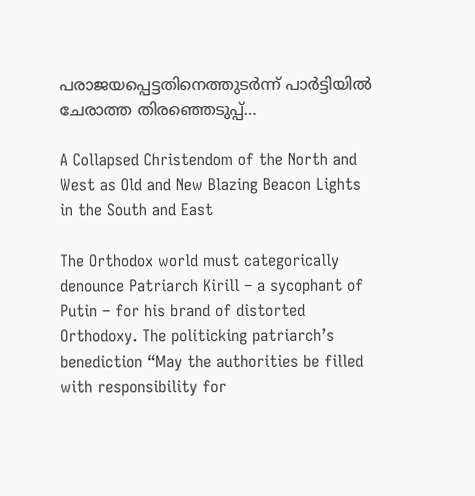പരാജയപ്പെട്ടതിനെത്തുടർന്ന് പാർട്ടിയിൽ ചേരാത്ത തിരഞ്ഞെടുപ്പ്…

A Collapsed Christendom of the North and West as Old and New Blazing Beacon Lights in the South and East

The Orthodox world must categorically denounce Patriarch Kirill – a sycophant of Putin – for his brand of distorted Orthodoxy. The politicking patriarch’s benediction “May the authorities be filled with responsibility for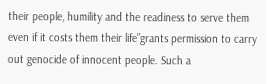their people, humility and the readiness to serve them even if it costs them their life”grants permission to carry out genocide of innocent people. Such a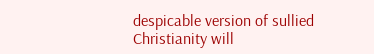despicable version of sullied Christianity will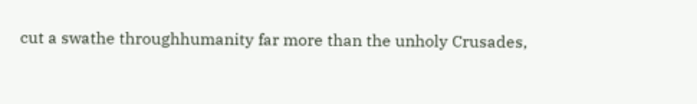cut a swathe throughhumanity far more than the unholy Crusades,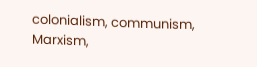colonialism, communism, Marxism,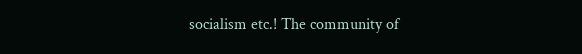socialism etc.! The community of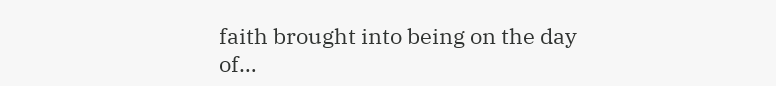faith brought into being on the day of…